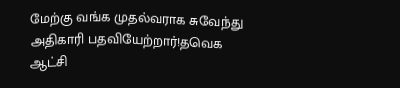மேற்கு வங்க முதல்வராக சுவேந்து அதிகாரி பதவியேற்றார்!தவெக ஆட்சி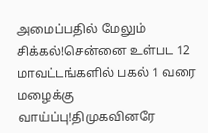அமைப்பதில் மேலும் சிக்கல்!சென்னை உள்பட 12 மாவட்டங்களில் பகல் 1 வரை மழைக்கு வாய்ப்பு!திமுகவினரே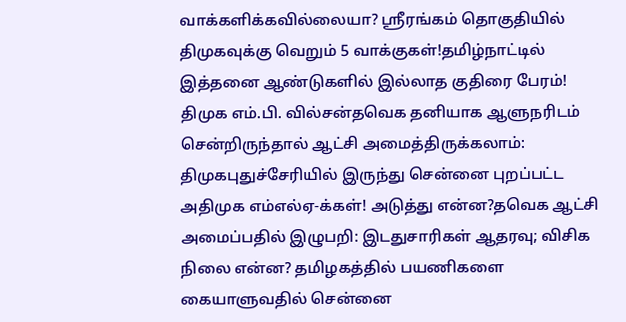வாக்களிக்கவில்லையா? ஸ்ரீரங்கம் தொகுதியில் திமுகவுக்கு வெறும் 5 வாக்குகள்!தமிழ்நாட்டில் இத்தனை ஆண்டுகளில் இல்லாத குதிரை பேரம்! திமுக எம்.பி. வில்சன்தவெக தனியாக ஆளுநரிடம் சென்றிருந்தால் ஆட்சி அமைத்திருக்கலாம்: திமுகபுதுச்சேரியில் இருந்து சென்னை புறப்பட்ட அதிமுக எம்எல்ஏ-க்கள்! அடுத்து என்ன?தவெக ஆட்சி அமைப்பதில் இழுபறி: இடதுசாரிகள் ஆதரவு; விசிக நிலை என்ன? தமிழகத்தில் பயணிகளை கையாளுவதில் சென்னை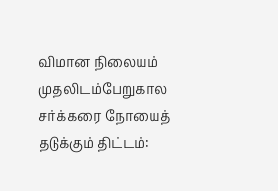விமான நிலையம் முதலிடம்பேறுகால சர்க்கரை நோயைத் தடுக்கும் திட்டம்: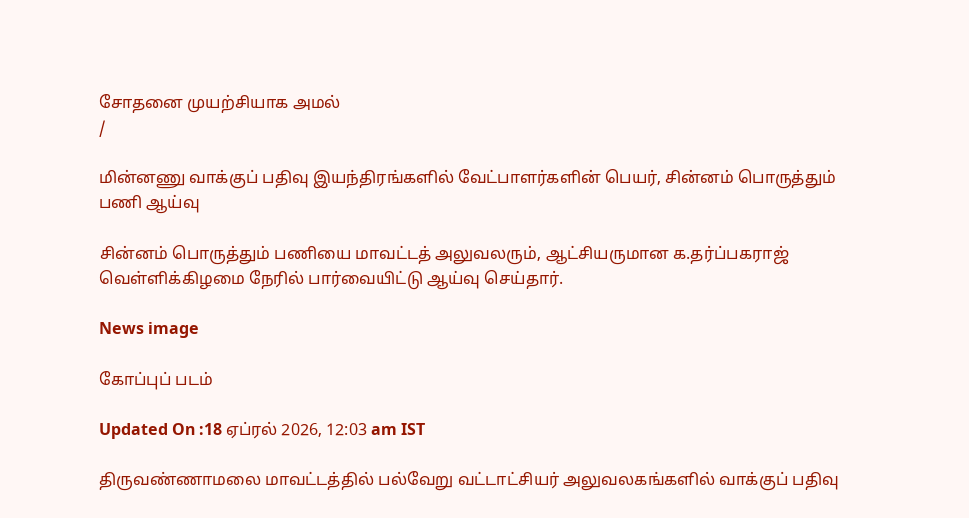சோதனை முயற்சியாக அமல்
/

மின்னணு வாக்குப் பதிவு இயந்திரங்களில் வேட்பாளர்களின் பெயர், சின்னம் பொருத்தும் பணி ஆய்வு

சின்னம் பொருத்தும் பணியை மாவட்டத் அலுவலரும், ஆட்சியருமான க.தர்ப்பகராஜ் வெள்ளிக்கிழமை நேரில் பார்வையிட்டு ஆய்வு செய்தார்.

News image

கோப்புப் படம்

Updated On :18 ஏப்ரல் 2026, 12:03 am IST

திருவண்ணாமலை மாவட்டத்தில் பல்வேறு வட்டாட்சியர் அலுவலகங்களில் வாக்குப் பதிவு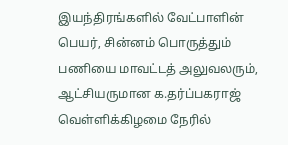இயந்திரங்களில் வேட்பாளின் பெயர், சின்னம் பொருத்தும் பணியை மாவட்டத் அலுவலரும், ஆட்சியருமான க.தர்ப்பகராஜ் வெள்ளிக்கிழமை நேரில்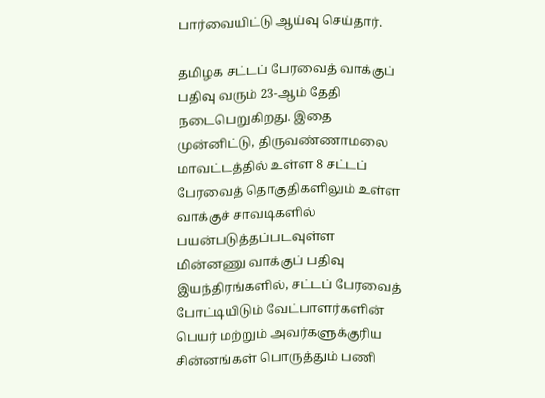பார்வையிட்டு ஆய்வு செய்தார்.

தமிழக சட்டப் பேரவைத் வாக்குப் பதிவு வரும் 23-ஆம் தேதி நடைபெறுகிறது. இதை முன்னிட்டு, திருவண்ணாமலை மாவட்டத்தில் உள்ள 8 சட்டப் பேரவைத் தொகுதிகளிலும் உள்ள வாக்குச் சாவடிகளில் பயன்படுத்தப்படவுள்ள மின்னணு வாக்குப் பதிவு இயந்திரங்களில், சட்டப் பேரவைத் போட்டியிடும் வேட்பாளர்களின் பெயர் மற்றும் அவர்களுக்குரிய சின்னங்கள் பொருத்தும் பணி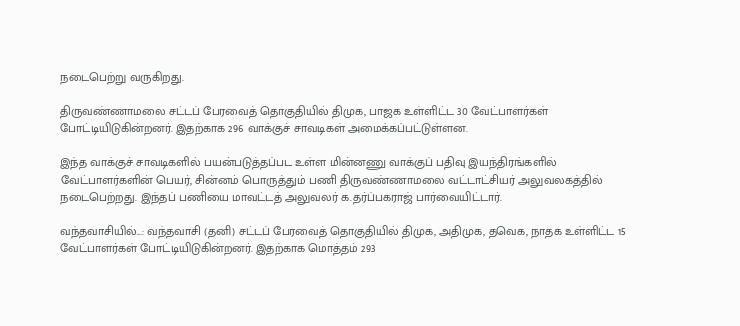நடைபெற்று வருகிறது.

திருவண்ணாமலை சட்டப் பேரவைத் தொகுதியில் திமுக, பாஜக உள்ளிட்ட 30 வேட்பாளர்கள் போட்டியிடுகின்றனர். இதற்காக 296 வாக்குச் சாவடிகள் அமைக்கப்பட்டுள்ளன.

இந்த வாக்குச் சாவடிகளில் பயன்படுத்தப்பட உள்ள மின்னணு வாக்குப் பதிவு இயந்திரங்களில் வேட்பாளர்களின் பெயர், சின்னம் பொருத்தும் பணி திருவண்ணாமலை வட்டாட்சியர் அலுவலகத்தில் நடைபெற்றது. இந்தப் பணியை மாவட்டத் அலுவலர் க.தர்ப்பகராஜ் பார்வையிட்டார்.

வந்தவாசியில்...: வந்தவாசி (தனி) சட்டப் பேரவைத் தொகுதியில் திமுக, அதிமுக, தவெக, நாதக உள்ளிட்ட 15 வேட்பாளர்கள் போட்டியிடுகின்றனர். இதற்காக மொத்தம் 293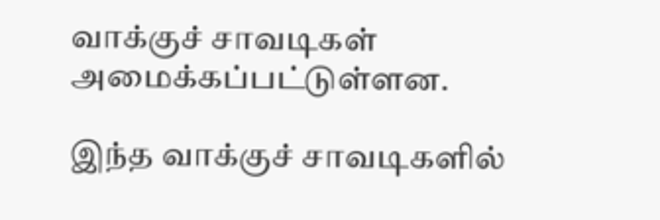வாக்குச் சாவடிகள் அமைக்கப்பட்டுள்ளன.

இந்த வாக்குச் சாவடிகளில்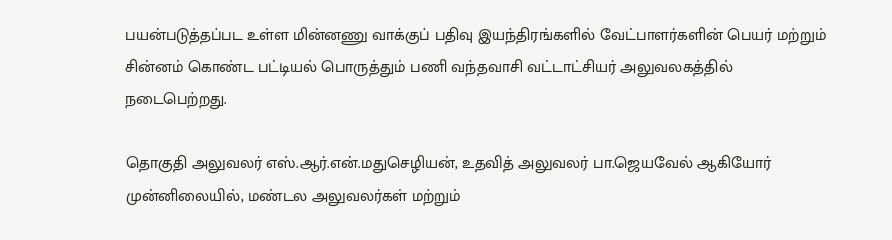பயன்படுத்தப்பட உள்ள மின்னணு வாக்குப் பதிவு இயந்திரங்களில் வேட்பாளர்களின் பெயர் மற்றும் சின்னம் கொண்ட பட்டியல் பொருத்தும் பணி வந்தவாசி வட்டாட்சியர் அலுவலகத்தில் நடைபெற்றது.

தொகுதி அலுவலர் எஸ்.ஆர்.என்.மதுசெழியன், உதவித் அலுவலர் பா.ஜெயவேல் ஆகியோர் முன்னிலையில், மண்டல அலுவலர்கள் மற்றும்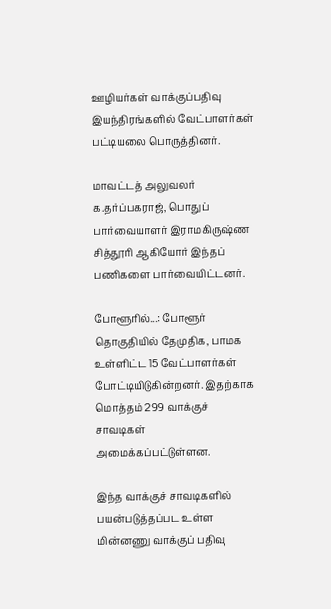ஊழியர்கள் வாக்குப்பதிவு இயந்திரங்களில் வேட்பாளர்கள் பட்டியலை பொருத்தினர்.

மாவட்டத் அலுவலர் க.தர்ப்பகராஜ், பொதுப் பார்வையாளர் இராமகிருஷ்ண சித்தூரி ஆகியோர் இந்தப் பணிகளை பார்வையிட்டனர்.

போளூரில்...: போளூர் தொகுதியில் தேமுதிக, பாமக உள்ளிட்ட 15 வேட்பாளர்கள் போட்டியிடுகின்றனர். இதற்காக மொத்தம் 299 வாக்குச் சாவடிகள் அமைக்கப்பட்டுள்ளன.

இந்த வாக்குச் சாவடிகளில் பயன்படுத்தப்பட உள்ள மின்னணு வாக்குப் பதிவு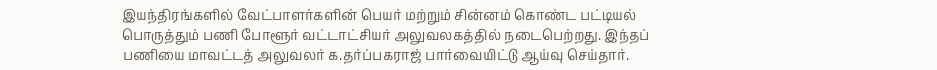இயந்திரங்களில் வேட்பாளர்களின் பெயர் மற்றும் சின்னம் கொண்ட பட்டியல் பொருத்தும் பணி போளூர் வட்டாட்சியர் அலுவலகத்தில் நடைபெற்றது. இந்தப் பணியை மாவட்டத் அலுவலர் க.தர்ப்பகராஜ் பார்வையிட்டு ஆய்வு செய்தார்.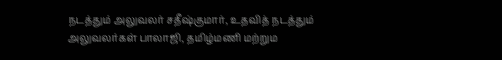நடத்தும் அலுவலர் சதீஷ்குமார், உதவித் நடத்தும் அலுவலர்கள் பாலாஜி, தமிழ்மணி மற்றும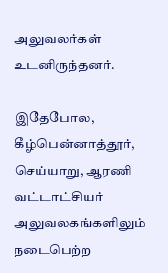அலுவலர்கள் உடனிருந்தனர்.

இதேபோல, கீழ்பென்னாத்தூர், செய்யாறு, ஆரணி வட்டாட்சியர் அலுவலகங்களிலும் நடைபெற்ற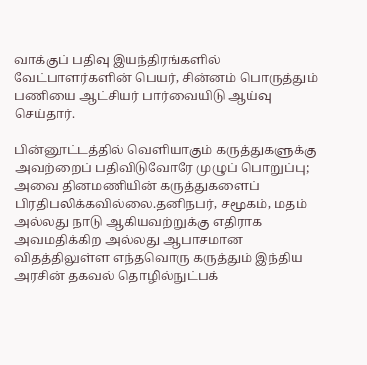வாக்குப் பதிவு இயந்திரங்களில் வேட்பாளர்களின் பெயர், சின்னம் பொருத்தும் பணியை ஆட்சியர் பார்வையிடு ஆய்வு செய்தார்.

பின்னூட்டத்தில் வெளியாகும் கருத்துகளுக்கு அவற்றைப் பதிவிடுவோரே முழுப் பொறுப்பு; அவை தினமணியின் கருத்துகளைப் பிரதிபலிக்கவில்லை.தனிநபர், சமூகம், மதம் அல்லது நாடு ஆகியவற்றுக்கு எதிராக அவமதிக்கிற அல்லது ஆபாசமான விதத்திலுள்ள எந்தவொரு கருத்தும் இந்திய அரசின் தகவல் தொழில்நுட்பக்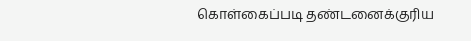கொள்கைப்படி தண்டனைக்குரிய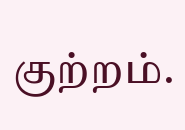குற்றம்.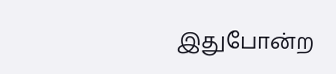இதுபோன்ற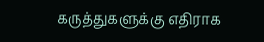கருத்துகளுக்கு எதிராக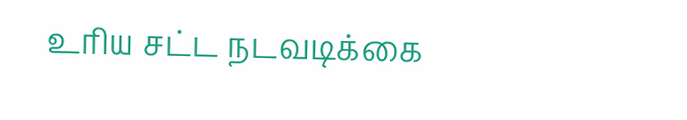உரிய சட்ட நடவடிக்கை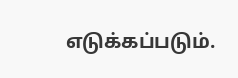எடுக்கப்படும்.